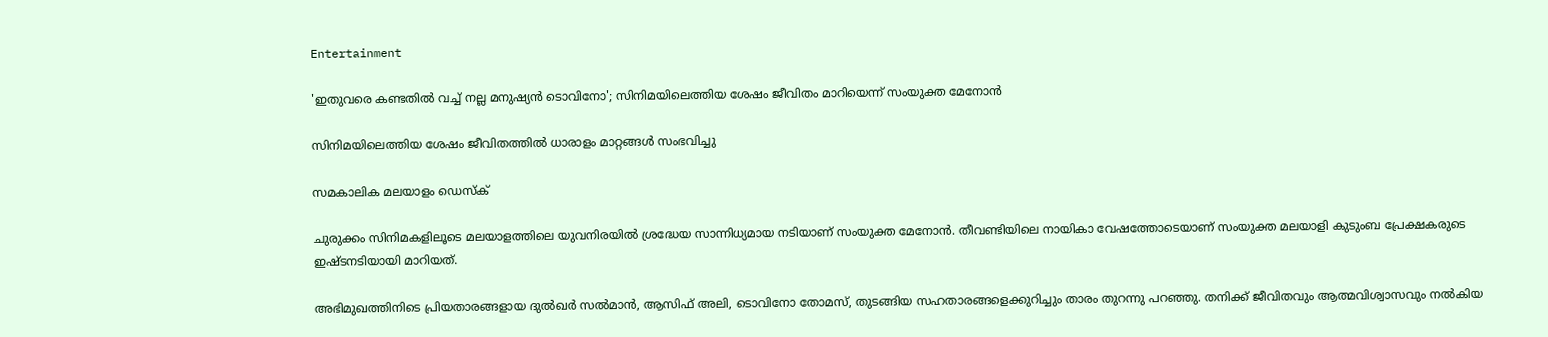Entertainment

'ഇതുവരെ കണ്ടതില്‍ വച്ച് നല്ല മനുഷ്യന്‍ ടൊവിനോ'; സിനിമയിലെത്തിയ ശേഷം ജീവിതം മാറിയെന്ന് സംയുക്ത മേനോന്‍

സിനിമയിലെത്തിയ ശേഷം ജീവിതത്തില്‍ ധാരാളം മാറ്റങ്ങള്‍ സംഭവിച്ചു

സമകാലിക മലയാളം ഡെസ്ക്

ചുരുക്കം സിനിമകളിലൂടെ മലയാളത്തിലെ യുവനിരയില്‍ ശ്രദ്ധേയ സാന്നിധ്യമായ നടിയാണ് സംയുക്ത മേനോന്‍. തീവണ്ടിയിലെ നായികാ വേഷത്തോടെയാണ് സംയുക്ത മലയാളി കുടുംബ പ്രേക്ഷകരുടെ ഇഷ്ടനടിയായി മാറിയത്.

അഭിമുഖത്തിനിടെ പ്രിയതാരങ്ങളായ ദുല്‍ഖര്‍ സല്‍മാന്‍, ആസിഫ് അലി, ടൊവിനോ തോമസ്, തുടങ്ങിയ സഹതാരങ്ങളെക്കുറിച്ചും താരം തുറന്നു പറഞ്ഞു. തനിക്ക് ജീവിതവും ആത്മവിശ്വാസവും നല്‍കിയ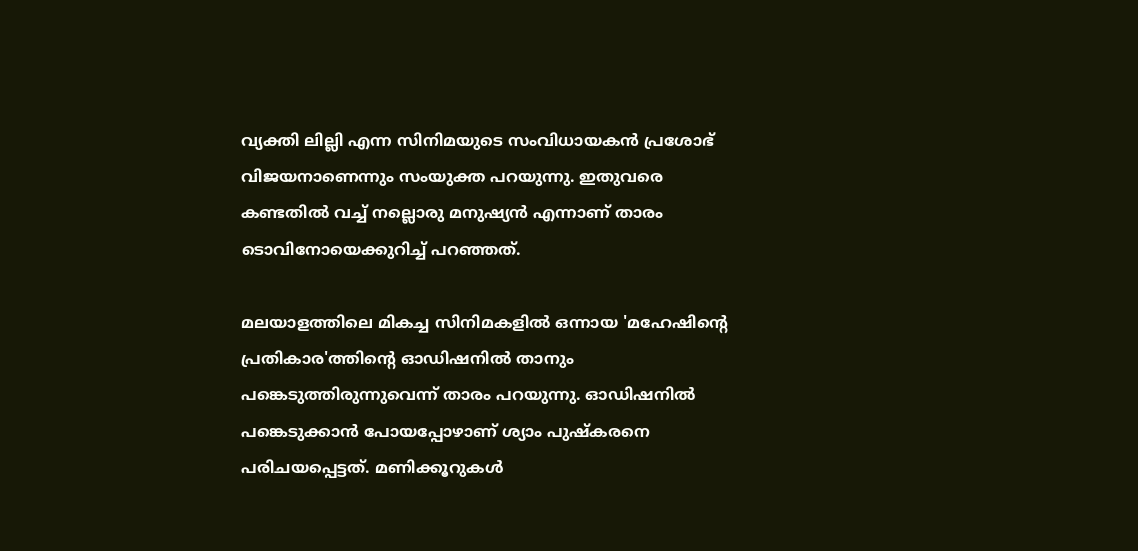വ്യക്തി ലില്ലി എന്ന സിനിമയുടെ സംവിധായകന്‍ പ്രശോഭ് വിജയനാണെന്നും സംയുക്ത പറയുന്നു. ഇതുവരെ കണ്ടതില്‍ വച്ച് നല്ലൊരു മനുഷ്യന്‍ എന്നാണ് താരം ടൊവിനോയെക്കുറിച്ച് പറഞ്ഞത്.

മലയാളത്തിലെ മികച്ച സിനിമകളില്‍ ഒന്നായ 'മഹേഷിന്റെ പ്രതികാര'ത്തിന്റെ ഓഡിഷനില്‍ താനും പങ്കെടുത്തിരുന്നുവെന്ന് താരം പറയുന്നു. ഓഡിഷനില്‍ പങ്കെടുക്കാന്‍ പോയപ്പോഴാണ് ശ്യാം പുഷ്‌കരനെ  പരിചയപ്പെട്ടത്. മണിക്കൂറുകള്‍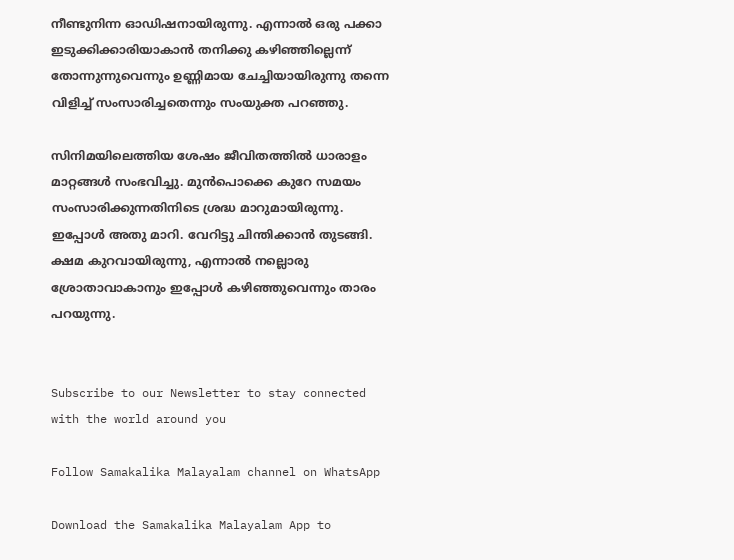നീണ്ടുനിന്ന ഓഡിഷനായിരുന്നു. എന്നാല്‍ ഒരു പക്കാ ഇടുക്കിക്കാരിയാകാന്‍ തനിക്കു കഴിഞ്ഞില്ലെന്ന് തോന്നുന്നുവെന്നും ഉണ്ണിമായ ചേച്ചിയായിരുന്നു തന്നെ വിളിച്ച് സംസാരിച്ചതെന്നും സംയുക്ത പറഞ്ഞു.

സിനിമയിലെത്തിയ ശേഷം ജീവിതത്തില്‍ ധാരാളം മാറ്റങ്ങള്‍ സംഭവിച്ചു. മുന്‍പൊക്കെ കുറേ സമയം സംസാരിക്കുന്നതിനിടെ ശ്രദ്ധ മാറുമായിരുന്നു. ഇപ്പോള്‍ അതു മാറി. വേറിട്ടു ചിന്തിക്കാന്‍ തുടങ്ങി. ക്ഷമ കുറവായിരുന്നു, എന്നാല്‍ നല്ലൊരു ശ്രോതാവാകാനും ഇപ്പോള്‍ കഴിഞ്ഞുവെന്നും താരം പറയുന്നു.


Subscribe to our Newsletter to stay connected with the world around you

Follow Samakalika Malayalam channel on WhatsApp

Download the Samakalika Malayalam App to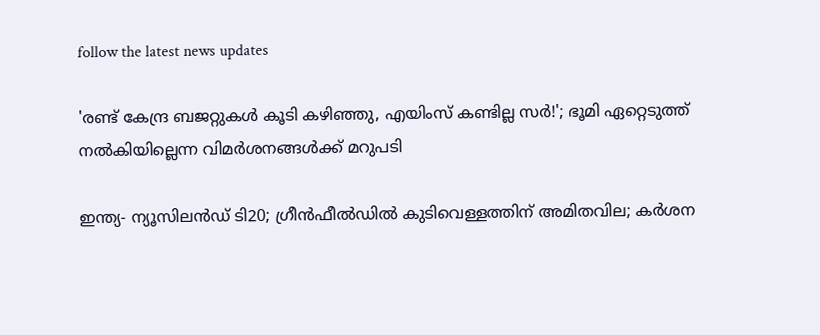follow the latest news updates

'രണ്ട് കേന്ദ്ര ബജറ്റുകള്‍ കൂടി കഴിഞ്ഞു, എയിംസ് കണ്ടില്ല സര്‍!'; ഭൂമി ഏറ്റെടുത്ത് നല്‍കിയില്ലെന്ന വിമര്‍ശനങ്ങള്‍ക്ക് മറുപടി

ഇന്ത്യ- ന്യൂസിലൻഡ‍് ടി20; ഗ്രീൻഫീൽഡിൽ കുടിവെള്ളത്തിന് അമിതവില; കർശന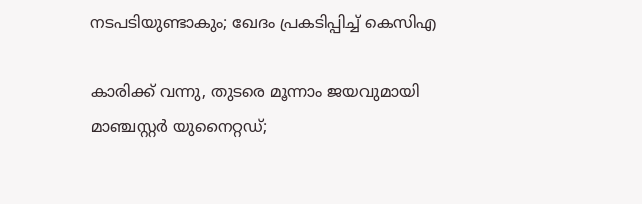നടപടിയുണ്ടാകും; ഖേദം പ്രകടിപ്പിച്ച് കെസിഎ

കാരിക്ക് വന്നു, തുടരെ മൂന്നാം ജയവുമായി മാഞ്ചസ്റ്റര്‍ യുനൈറ്റഡ്;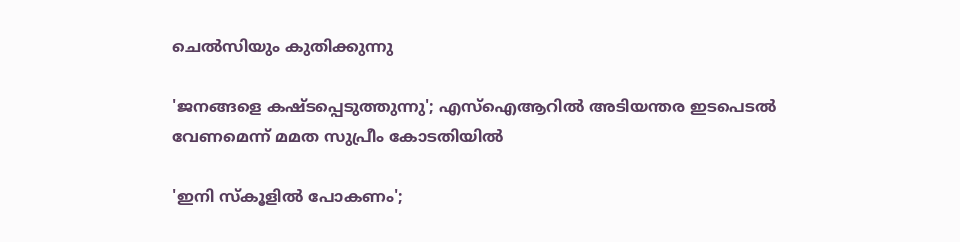ചെല്‍സിയും കുതിക്കുന്നു

'ജനങ്ങളെ കഷ്ടപ്പെടുത്തുന്നു'; എസ്ഐആറിൽ അടിയന്തര ഇടപെടൽ വേണമെന്ന് മമത സുപ്രീം കോടതിയിൽ

'ഇനി സ്‌കൂളില്‍ പോകണം';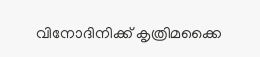വിനോദിനിക്ക് കൃത്രിമക്കൈ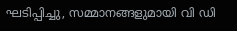ഘടിപ്പിച്ചു, സമ്മാനങ്ങളുമായി വി ഡി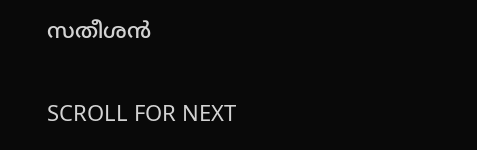സതീശന്‍

SCROLL FOR NEXT